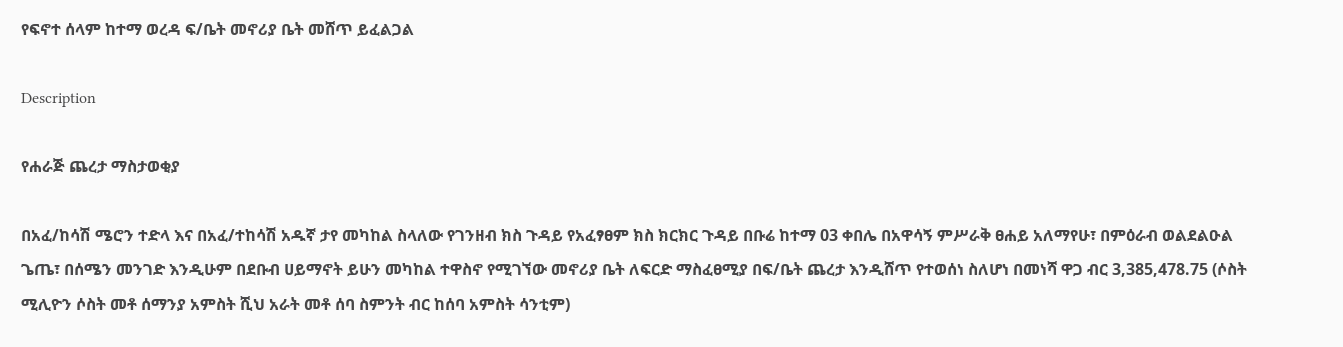የፍኖተ ሰላም ከተማ ወረዳ ፍ/ቤት መኖሪያ ቤት መሸጥ ይፈልጋል

Description

የሐራጅ ጨረታ ማስታወቂያ

በአፈ/ከሳሽ ሜሮን ተድላ እና በአፈ/ተከሳሽ አዱኛ ታየ መካከል ስላለው የገንዘብ ክስ ጉዳይ የአፈፃፀም ክስ ክርክር ጉዳይ በቡሬ ከተማ 03 ቀበሌ በአዋሳኝ ምሥራቅ ፀሐይ አለማየሁ፣ በምዕራብ ወልደልዑል ጌጤ፣ በሰሜን መንገድ እንዲሁም በደቡብ ሀይማኖት ይሁን መካከል ተዋስኖ የሚገኘው መኖሪያ ቤት ለፍርድ ማስፈፀሚያ በፍ/ቤት ጨረታ እንዲሸጥ የተወሰነ ስለሆነ በመነሻ ዋጋ ብር 3,385,478.75 (ሶስት ሚሊዮን ሶስት መቶ ሰማንያ አምስት ሺህ አራት መቶ ሰባ ስምንት ብር ከሰባ አምስት ሳንቲም)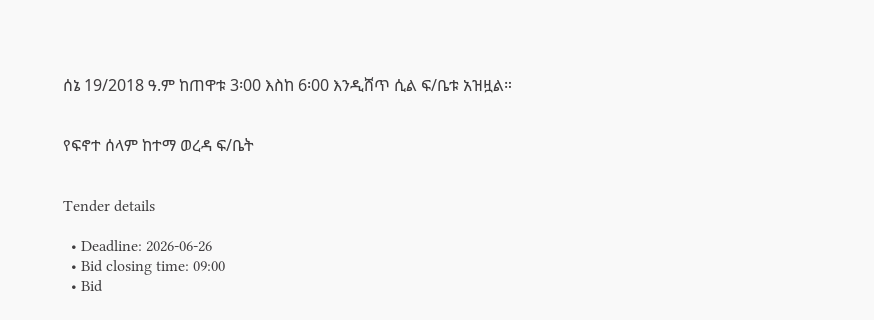ሰኔ 19/2018 ዓ.ም ከጠዋቱ 3፡00 እስከ 6፡00 እንዲሸጥ ሲል ፍ/ቤቱ አዝዟል።


የፍኖተ ሰላም ከተማ ወረዳ ፍ/ቤት


Tender details

  • Deadline: 2026-06-26
  • Bid closing time: 09:00
  • Bid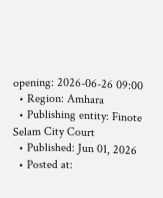opening: 2026-06-26 09:00
  • Region: Amhara
  • Publishing entity: Finote Selam City Court
  • Published: Jun 01, 2026
  • Posted at: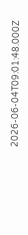2026-06-04T09:01:48.000Z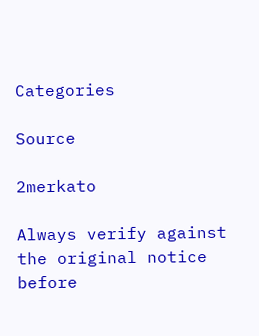Categories

Source

2merkato

Always verify against the original notice before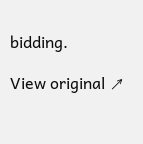bidding.

View original ↗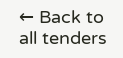← Back to all tenders